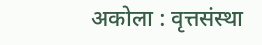अकोला : वृत्तसंस्था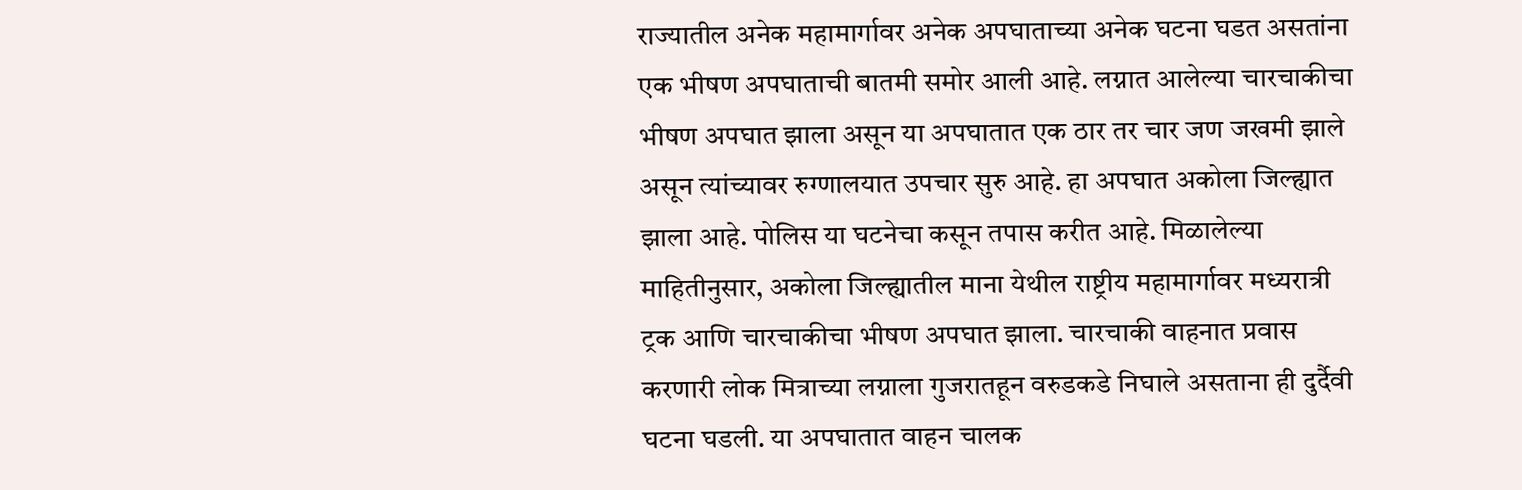राज्यातील अनेक महामार्गावर अनेक अपघाताच्या अनेक घटना घडत असतांना एक भीषण अपघाताची बातमी समोर आली आहे. लग्नात आलेल्या चारचाकीचा भीषण अपघात झाला असून या अपघातात एक ठार तर चार जण जखमी झाले असून त्यांच्यावर रुग्णालयात उपचार सुरु आहे. हा अपघात अकोला जिल्ह्यात झाला आहे. पोलिस या घटनेचा कसून तपास करीत आहे. मिळालेल्या माहितीनुसार, अकोला जिल्ह्यातील माना येथील राष्ट्रीय महामार्गावर मध्यरात्री ट्रक आणि चारचाकीचा भीषण अपघात झाला. चारचाकी वाहनात प्रवास करणारी लोक मित्राच्या लग्नाला गुजरातहून वरुडकडे निघाले असताना ही दुर्दैवी घटना घडली. या अपघातात वाहन चालक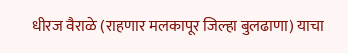धीरज वैराळे (राहणार मलकापूर जिल्हा बुलढाणा) याचा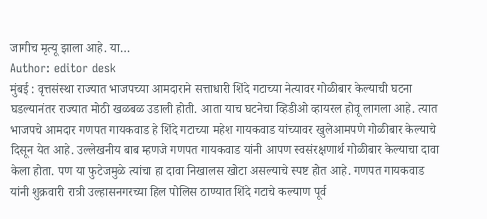जागीच मृत्यू झाला आहे. या…
Author: editor desk
मुंबई : वृत्तसंस्था राज्यात भाजपच्या आमदाराने सत्ताधारी शिंदे गटाच्या नेत्यावर गोळीबार केल्याची घटना घडल्यानंतर राज्यात मोठी खळबळ उडाली होती. आता याच घटनेचा व्हिडीओ व्हायरल होवू लागला आहे. त्यात भाजपचे आमदार गणपत गायकवाड हे शिंदे गटाच्या महेश गायकवाड यांच्यावर खुलेआमपणे गोळीबार केल्याचे दिसून येत आहे. उल्लेखनीय बाब म्हणजे गणपत गायकवाड यांनी आपण स्वसंरक्षणार्थ गोळीबार केल्याचा दावा केला होता. पण या फुटेजमुळे त्यांचा हा दावा निखालस खोटा असल्याचे स्पष्ट होत आहे. गणपत गायकवाड यांनी शुक्रवारी रात्री उल्हासनगरच्या हिल पोलिस ठाण्यात शिंदे गटाचे कल्याण पूर्व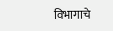विभागाचे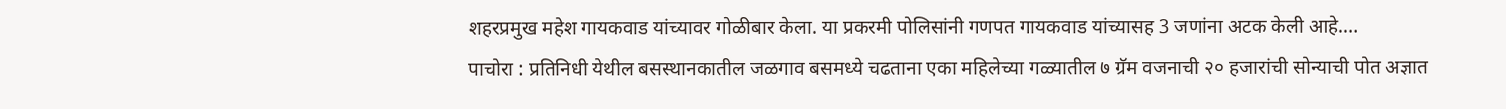शहरप्रमुख महेश गायकवाड यांच्यावर गोळीबार केला. या प्रकरमी पोलिसांनी गणपत गायकवाड यांच्यासह 3 जणांना अटक केली आहे.…
पाचोरा : प्रतिनिधी येथील बसस्थानकातील जळगाव बसमध्ये चढताना एका महिलेच्या गळ्यातील ७ ग्रॅम वजनाची २० हजारांची सोन्याची पोत अज्ञात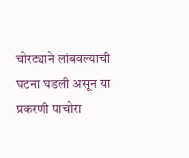चोरट्याने लांबवल्याची घटना घडली असून या प्रकरणी पाचोरा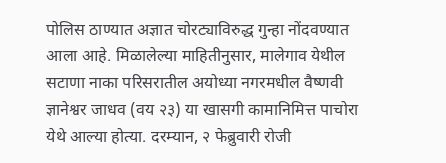पोलिस ठाण्यात अज्ञात चोरट्याविरुद्ध गुन्हा नोंदवण्यात आला आहे. मिळालेल्या माहितीनुसार, मालेगाव येथील सटाणा नाका परिसरातील अयोध्या नगरमधील वैष्णवी ज्ञानेश्वर जाधव (वय २३) या खासगी कामानिमित्त पाचोरा येथे आल्या होत्या. दरम्यान, २ फेब्रुवारी रोजी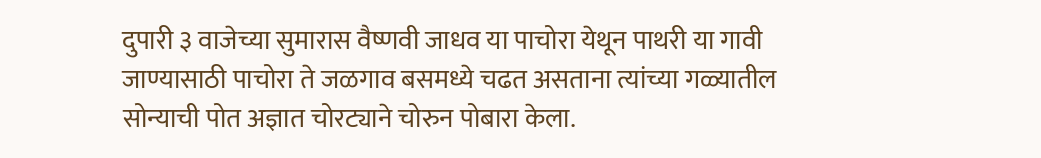दुपारी ३ वाजेच्या सुमारास वैष्णवी जाधव या पाचोरा येथून पाथरी या गावी जाण्यासाठी पाचोरा ते जळगाव बसमध्ये चढत असताना त्यांच्या गळ्यातील सोन्याची पोत अज्ञात चोरट्याने चोरुन पोबारा केला.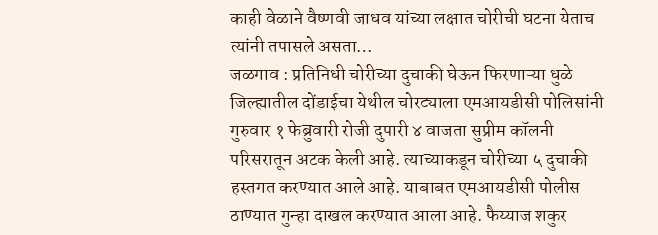काही वेळाने वैष्णवी जाधव यांच्या लक्षात चोरीची घटना येताच त्यांनी तपासले असता…
जळगाव : प्रतिनिधी चोरीच्या दुचाकी घेऊन फिरणाऱ्या धुळे जिल्ह्यातील दोंडाईचा येथील चोरट्याला एमआयडीसी पोलिसांनी गुरुवार १ फेब्रुवारी रोजी दुपारी ४ वाजता सुप्रीम कॉलनी परिसरातून अटक केली आहे. त्याच्याकडून चोरीच्या ५ दुचाकी हस्तगत करण्यात आले आहे. याबाबत एमआयडीसी पोलीस ठाण्यात गुन्हा दाखल करण्यात आला आहे. फैय्याज शकुर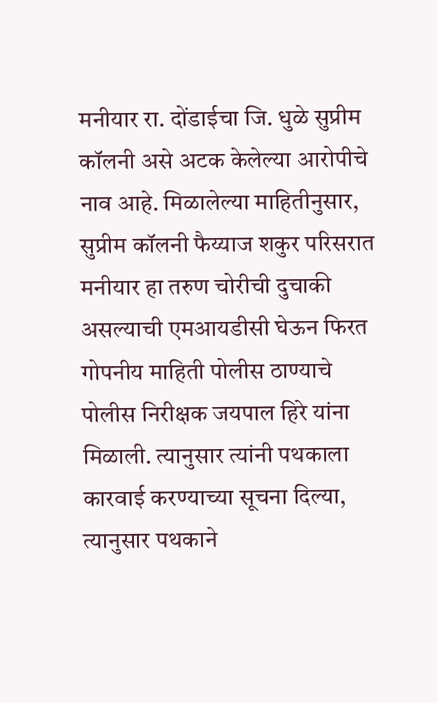मनीयार रा. दोंडाईचा जि. धुळे सुप्रीम कॉलनी असे अटक केलेल्या आरोपीचे नाव आहे. मिळालेल्या माहितीनुसार, सुप्रीम कॉलनी फैय्याज शकुर परिसरात मनीयार हा तरुण चोरीची दुचाकी असल्याची एमआयडीसी घेऊन फिरत गोपनीय माहिती पोलीस ठाण्याचे पोलीस निरीक्षक जयपाल हिरे यांना मिळाली. त्यानुसार त्यांनी पथकाला कारवाई करण्याच्या सूचना दिल्या, त्यानुसार पथकाने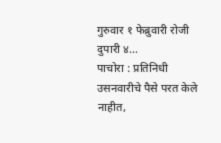गुरुवार १ फेब्रुवारी रोजी दुपारी ४…
पाचोरा : प्रतिनिधी उसनवारीचे पैसे परत केले नाहीत,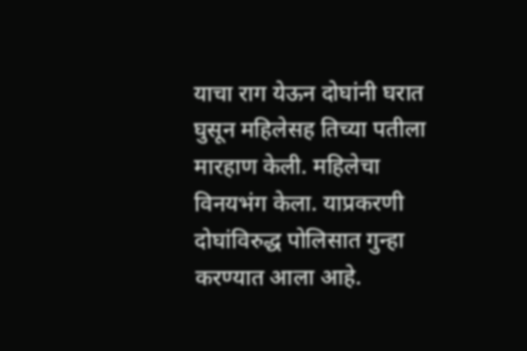याचा राग येऊन दोघांनी घरात घुसून महिलेसह तिच्या पतीला मारहाण केली. महिलेचा विनयभंग केला. याप्रकरणी दोघांविरुद्ध पोलिसात गुन्हा करण्यात आला आहे.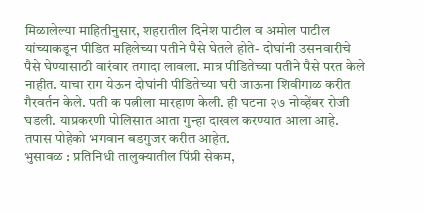मिळालेल्या माहितीनुसार, शहरातील दिनेश पाटील व अमोल पाटील यांच्याकडून पीडित महिलेच्या पतीने पैसे घेतले होते- दोघांनी उसनवारीचे पैसे घेण्यासाठी वारंवार तगादा लावला. मात्र पीडितेच्या पतीने पैसे परत केले नाहीत. याचा राग येऊन दोघांनी पीडितेच्या घरी जाऊना शिवीगाळ करीत गैरवर्तन केले. पती क पत्नीला मारहाण केली. ही घटना २७ नोव्हेंबर रोजी घडली. याप्रकरणी पोलिसात आता गुन्हा दाखल करण्यात आला आहे. तपास पोहेको भगवान बडगुजर करीत आहेत.
भुसावळ : प्रतिनिधी तालुक्यातील पिंप्री सेकम,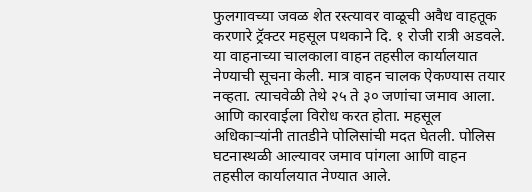फुलगावच्या जवळ शेत रस्त्यावर वाळूची अवैध वाहतूक करणारे ट्रॅक्टर महसूल पथकाने दि. १ रोजी रात्री अडवले. या वाहनाच्या चालकाला वाहन तहसील कार्यालयात नेण्याची सूचना केली. मात्र वाहन चालक ऐकण्यास तयार नव्हता. त्याचवेळी तेथे २५ ते ३० जणांचा जमाव आला. आणि कारवाईला विरोध करत होता. महसूल अधिकाऱ्यांनी तातडीने पोलिसांची मदत घेतली. पोलिस घटनास्थळी आल्यावर जमाव पांगला आणि वाहन तहसील कार्यालयात नेण्यात आले.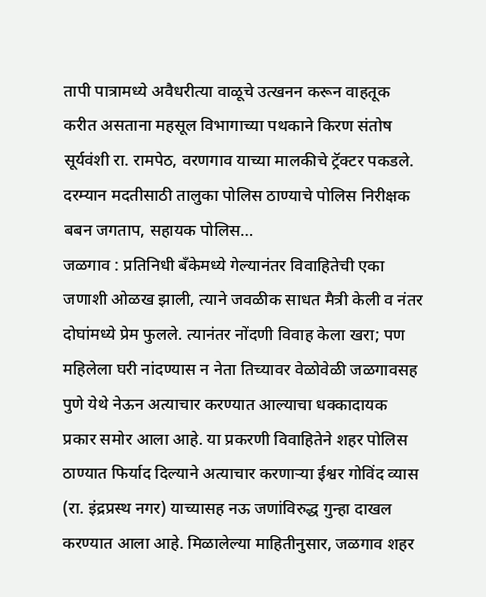तापी पात्रामध्ये अवैधरीत्या वाळूचे उत्खनन करून वाहतूक करीत असताना महसूल विभागाच्या पथकाने किरण संतोष सूर्यवंशी रा. रामपेठ, वरणगाव याच्या मालकीचे ट्रॅक्टर पकडले. दरम्यान मदतीसाठी तालुका पोलिस ठाण्याचे पोलिस निरीक्षक बबन जगताप, सहायक पोलिस…
जळगाव : प्रतिनिधी बँकेमध्ये गेल्यानंतर विवाहितेची एका जणाशी ओळख झाली, त्याने जवळीक साधत मैत्री केली व नंतर दोघांमध्ये प्रेम फुलले. त्यानंतर नोंदणी विवाह केला खरा; पण महिलेला घरी नांदण्यास न नेता तिच्यावर वेळोवेळी जळगावसह पुणे येथे नेऊन अत्याचार करण्यात आल्याचा धक्कादायक प्रकार समोर आला आहे. या प्रकरणी विवाहितेने शहर पोलिस ठाण्यात फिर्याद दिल्याने अत्याचार करणाऱ्या ईश्वर गोविंद व्यास (रा. इंद्रप्रस्थ नगर) याच्यासह नऊ जणांविरुद्ध गुन्हा दाखल करण्यात आला आहे. मिळालेल्या माहितीनुसार, जळगाव शहर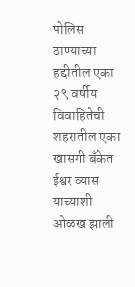पोलिस ठाण्याच्या हद्दीतील एका २९ वर्षीय विवाहितेची शहरातील एका खासगी बँकेत ईश्वर व्यास याच्याशी ओळख झाली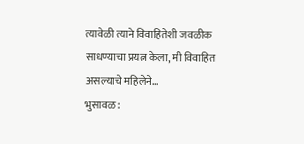त्यावेळी त्याने विवाहितेशी जवळीक साधण्याचा प्रयत्न केला, मी विवाहित असल्याचे महिलेने…
भुसावळ :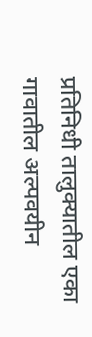प्रतिनिधी तालुक्यातील एका गावातील अल्पवयीन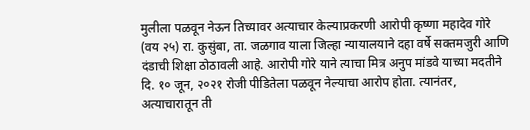मुलीला पळवून नेऊन तिच्यावर अत्याचार केल्याप्रकरणी आरोपी कृष्णा महादेव गोरे (वय २५) रा. कुसुंबा, ता. जळगाव याला जिल्हा न्यायालयाने दहा वर्षे सक्तमजुरी आणि दंडाची शिक्षा ठोठावली आहे. आरोपी गोरे याने त्याचा मित्र अनुप मांडवे याच्या मदतीने दि. १० जून, २०२१ रोजी पीडितेला पळवून नेल्याचा आरोप होता. त्यानंतर, अत्याचारातून ती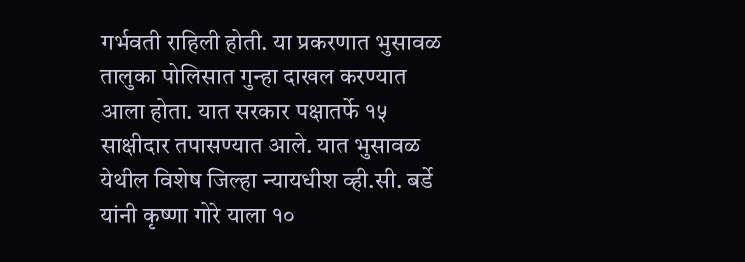गर्भवती राहिली होती. या प्रकरणात भुसावळ तालुका पोलिसात गुन्हा दाखल करण्यात आला होता. यात सरकार पक्षातर्फे १५ साक्षीदार तपासण्यात आले. यात भुसावळ येथील विशेष जिल्हा न्यायधीश व्ही.सी. बर्डे यांनी कृष्णा गोरे याला १०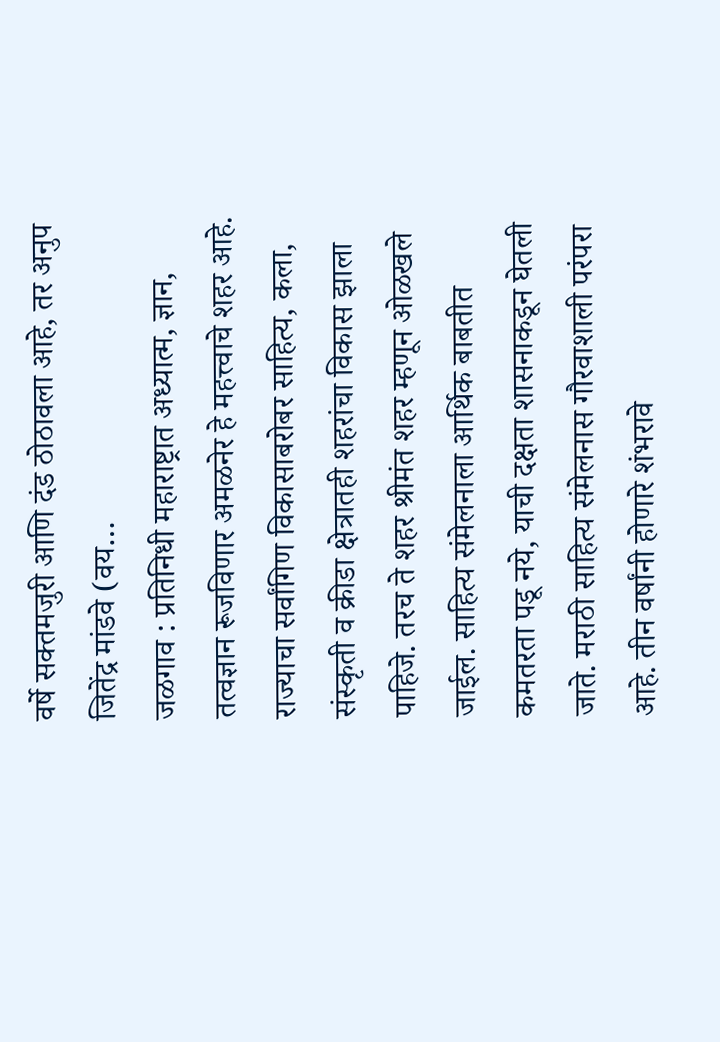वर्षे सक्तमजुरी आणि दंड ठोठावला आहे, तर अनुप जितेंद्र मांडवे (वय…
जळगाव : प्रतिनिधी महाराष्ट्रात अध्यात्म, ज्ञान, तत्वज्ञान रूजविणार अमळनेर हे महत्त्वाचे शहर आहे. राज्याचा सर्वांगिण विकासाबरोबर साहित्य, कला, संस्कृती व क्रीडा क्षेत्रातही शहरांचा विकास झाला पाहिजे. तरच ते शहर श्रीमंत शहर म्हणून ओळखले जाईल. साहित्य संमेलनाला आर्थिक बाबतीत कमतरता पडू नये, याची दक्षता शासनाकडून घेतली जाते. मराठी साहित्य संमेलनास गौरवाशाली परंपरा आहे. तीन वर्षांनी होणारे शंभरावे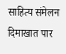साहित्य संमेलन दिमाखात पार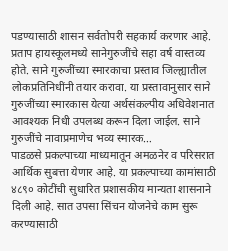पडण्यासाठी शासन सर्वतोपरी सहकार्य करणार आहे. प्रताप हायस्कूलमध्ये सानेगुरुजींचे सहा वर्ष वास्तव्य होते. साने गुरुजींच्या स्मारकाचा प्रस्ताव जिल्ह्यातील लोकप्रतिनिधींनी तयार करावा. या प्रस्तावानुसार साने गुरुजींच्या स्मारकास येत्या अर्थसंकल्पीय अधिवेशनात आवश्यक निधी उपलब्ध करून दिला जाईल. साने गुरुजींचे नावाप्रमाणेच भव्य स्मारक…
पाडळसे प्रकल्पाच्या माध्यमातून अमळनेर व परिसरात आर्थिक सुबत्ता येणार आहे. या प्रकल्पाच्या कामांसाठी ४८९० कोटींची सुधारित प्रशासकीय मान्यता शासनाने दिली आहे. सात उपसा सिंचन योजनेचे काम सुरू करण्यासाठी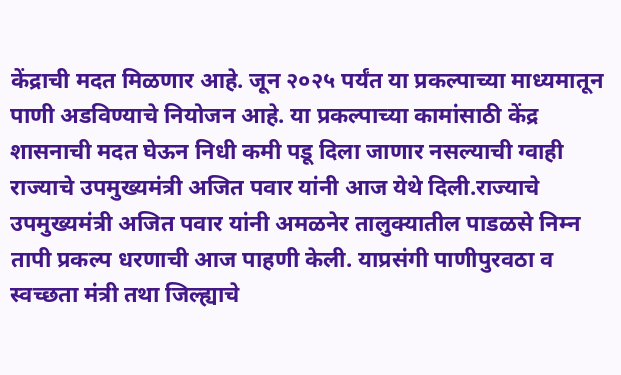केंद्राची मदत मिळणार आहे. जून २०२५ पर्यंत या प्रकल्पाच्या माध्यमातून पाणी अडविण्याचे नियोजन आहे. या प्रकल्पाच्या कामांसाठी केंद्र शासनाची मदत घेऊन निधी कमी पडू दिला जाणार नसल्याची ग्वाही राज्याचे उपमुख्यमंत्री अजित पवार यांनी आज येथे दिली.राज्याचे उपमुख्यमंत्री अजित पवार यांनी अमळनेर तालुक्यातील पाडळसे निम्न तापी प्रकल्प धरणाची आज पाहणी केली. याप्रसंगी पाणीपुरवठा व स्वच्छता मंत्री तथा जिल्ह्याचे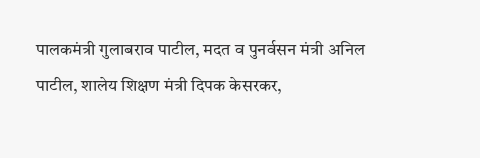पालकमंत्री गुलाबराव पाटील, मदत व पुनर्वसन मंत्री अनिल पाटील, शालेय शिक्षण मंत्री दिपक केसरकर,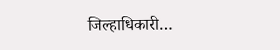जिल्हाधिकारी…